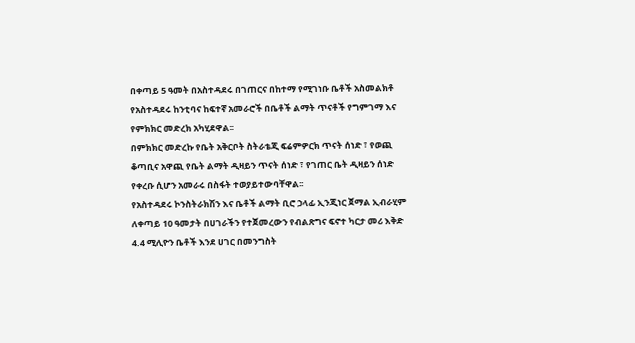በቀጣይ 5 ዓመት በአስተዳደሩ በገጠርና በከተማ የሚገነቡ ቤቶች አስመልክቶ የአስተዳደሩ ከንቲባና ከፍተኛ አመራሮች በቤቶች ልማት ጥናቶች የግምገማ እና የምክክር መድረክ አካሂደዋል፡፡
በምክክር መድረኩ የቤት አቅርቦት ስትራቴጂ ፍሬምዎርክ ጥናት ሰነድ ፣ የወጪ ቆጣቢና አዋጪ የቤት ልማት ዲዛይን ጥናት ሰነድ ፣ የገጠር ቤት ዲዛይን ሰነድ የቀረቡ ሲሆን አመራሩ በስፋት ተወያይተውባቸዋል፡፡
የአስተዳደሩ ኮንስትራክሽን እና ቤቶች ልማት ቢሮ ኃላፊ ኢንጂነር ጀማል ኢብራሂም ለቀጣይ 10 ዓመታት በሀገራችን የተጀመረውን የብልጽግና ፍኖተ ካርታ መሪ እቅድ 4.4 ሚሊዮን ቤቶች እንደ ሀገር በመንግስት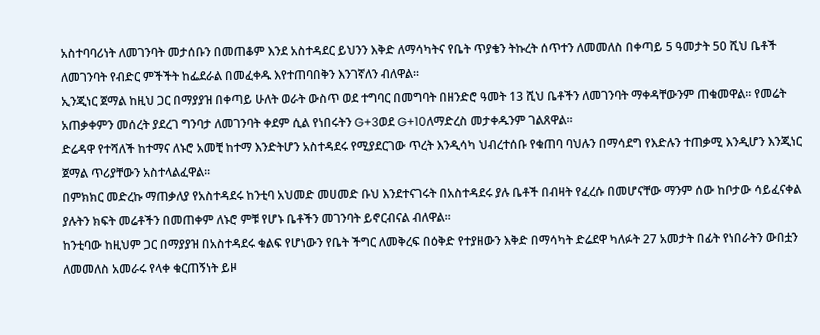አስተባባሪነት ለመገንባት መታሰቡን በመጠቆም እንደ አስተዳደር ይህንን እቅድ ለማሳካትና የቤት ጥያቄን ትኩረት ሰጥተን ለመመለስ በቀጣይ 5 ዓመታት 50 ሺህ ቤቶች ለመገንባት የብድር ምችችት ከፌደራል በመፈቀዱ እየተጠባበቅን እንገኛለን ብለዋል፡፡
ኢንጂነር ጀማል ከዚህ ጋር በማያያዝ በቀጣይ ሁለት ወራት ውስጥ ወደ ተግባር በመግባት በዘንድሮ ዓመት 13 ሺህ ቤቶችን ለመገንባት ማቀዳቸውንም ጠቁመዋል፡፡ የመሬት አጠቃቀምን መሰረት ያደረገ ግንባታ ለመገንባት ቀደም ሲል የነበሩትን G+3ወደ G+10ለማድረስ መታቀዱንም ገልጸዋል፡፡
ድሬዳዋ የተሻለች ከተማና ለኑሮ አመቺ ከተማ እንድትሆን አስተዳደሩ የሚያደርገው ጥረት እንዲሳካ ህብረተሰቡ የቁጠባ ባህሉን በማሳደግ የእድሉን ተጠቃሚ እንዲሆን እንጂነር ጀማል ጥሪያቸውን አስተላልፈዋል፡፡
በምክክር መድረኩ ማጠቃለያ የአስተዳደሩ ከንቲባ አህመድ መሀመድ ቡህ እንደተናገሩት በአስተዳደሩ ያሉ ቤቶች በብዛት የፈረሱ በመሆናቸው ማንም ሰው ከቦታው ሳይፈናቀል ያሉትን ክፍት መሬቶችን በመጠቀም ለኑሮ ምቹ የሆኑ ቤቶችን መገንባት ይኖርብናል ብለዋል።
ከንቲባው ከዚህም ጋር በማያያዝ በአስተዳደሩ ቁልፍ የሆነውን የቤት ችግር ለመቅረፍ በዕቅድ የተያዘውን እቅድ በማሳካት ድሬደዋ ካለፉት 27 አመታት በፊት የነበራትን ውበቷን ለመመለስ አመራሩ የላቀ ቁርጠኝነት ይዞ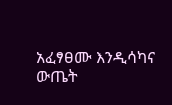አፈፃፀሙ እንዲሳካና ውጤት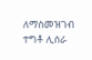ለማስመዝገብ ተግቶ ሊሰራ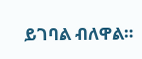ይገባል ብለዋል።